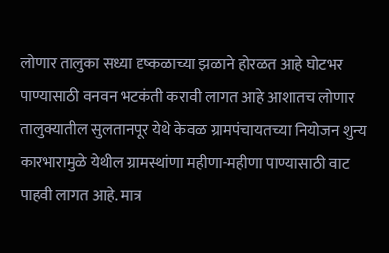लोणार तालुका सध्या दृष्कळाच्या झळाने होरळत आहे घोटभर पाण्यासाठी वनवन भटकंती करावी लागत आहे आशातच लोणार तालुक्यातील सुलतानपूर येथे केवळ ग्रामपंचायतच्या नियोजन शुन्य कारभारामुळे येथील ग्रामस्थांणा महीणा-महीणा पाण्यासाठी वाट पाहवी लागत आहे. मात्र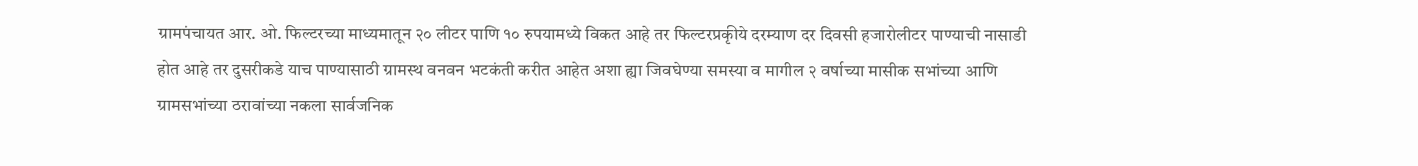ग्रामपंचायत आर. ओ. फिल्टरच्या माध्यमातून २० लीटर पाणि १० रुपयामध्ये विकत आहे तर फिल्टरप्रकृीये दरम्याण दर दिवसी हजारोलीटर पाण्याची नासाडी होत आहे तर दुसरीकडे याच पाण्यासाठी ग्रामस्थ वनवन भटकंती करीत आहेत अशा ह्या जिवघेण्या समस्या व मागील २ वर्षाच्या मासीक सभांच्या आणि ग्रामसभांच्या ठरावांच्या नकला सार्वजनिक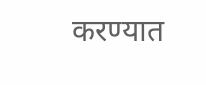करण्यात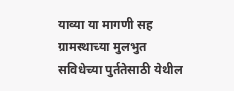याव्या या मागणी सह ग्रामस्थाच्या मुलभुत सविधेच्या पुर्ततेसाठी येथील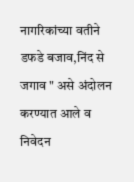नागरिकांच्या वतीने डफडे बजाव,निंद से जगाव " असे अंदोलन करण्यात आले व निवेदन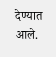देण्यात आले.